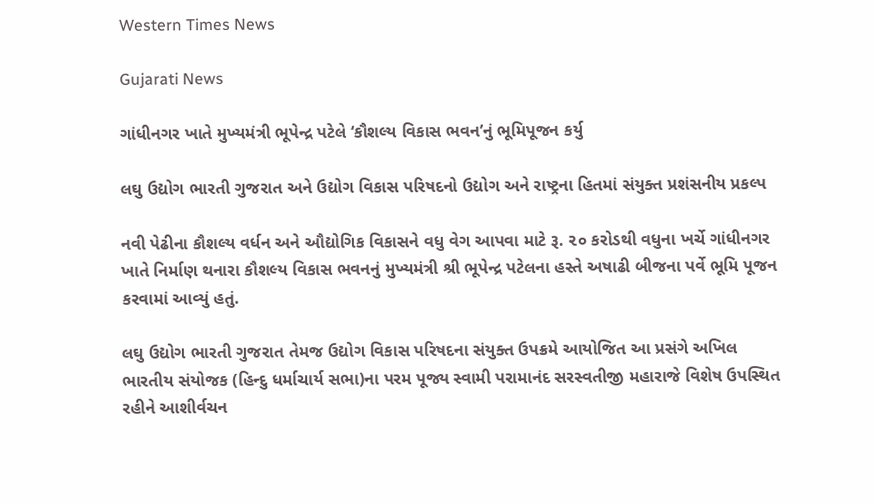Western Times News

Gujarati News

ગાંધીનગર ખાતે મુખ્યમંત્રી ભૂપેન્દ્ર પટેલે ‘કૌશલ્ય વિકાસ ભવન’નું ભૂમિપૂજન કર્યુ

લઘુ ઉદ્યોગ ભારતી ગુજરાત અને ઉદ્યોગ વિકાસ પરિષદનો ઉદ્યોગ અને રાષ્ટ્રના હિતમાં સંયુક્ત પ્રશંસનીય પ્રકલ્પ

નવી પેઢીના કૌશલ્ય વર્ધન અને ઔદ્યોગિક વિકાસને વધુ વેગ આપવા માટે રૂ. ૨૦ કરોડથી વધુના ખર્ચે ગાંધીનગર ખાતે નિર્માણ થનારા કૌશલ્ય વિકાસ ભવનનું મુખ્યમંત્રી શ્રી ભૂપેન્દ્ર પટેલના હસ્તે અષાઢી બીજના પર્વે ભૂમિ પૂજન કરવામાં આવ્યું હતું.

લઘુ ઉદ્યોગ ભારતી ગુજરાત તેમજ ઉદ્યોગ વિકાસ પરિષદના સંયુક્ત ઉપક્રમે આયોજિત આ પ્રસંગે અખિલ ભારતીય સંયોજક (હિન્દુ ધર્માચાર્ય સભા)ના પરમ પૂજ્ય સ્વામી પરામાનંદ સરસ્વતીજી મહારાજે વિશેષ ઉપસ્થિત રહીને આશીર્વચન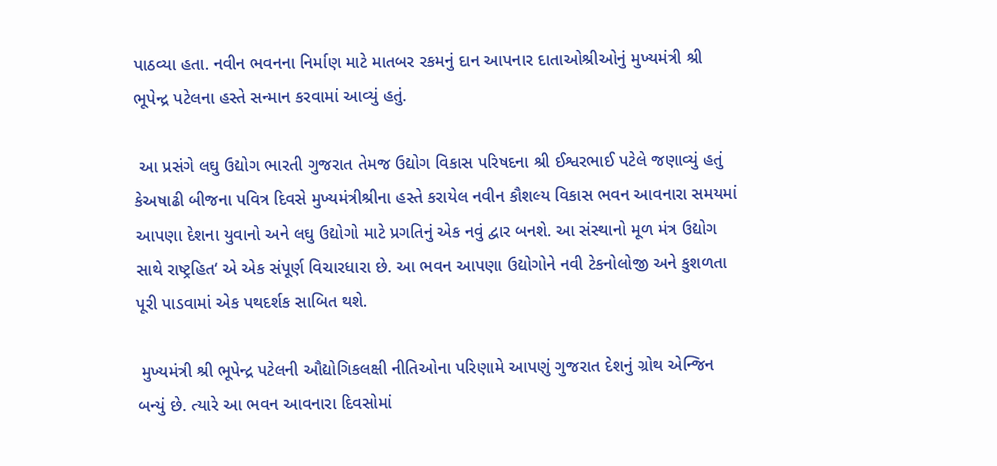પાઠવ્યા હતા. નવીન ભવનના નિર્માણ માટે માતબર રકમનું દાન આપનાર દાતાઓશ્રીઓનું મુખ્યમંત્રી શ્રી ભૂપેન્દ્ર પટેલના હસ્તે સન્માન કરવામાં આવ્યું હતું.

 આ પ્રસંગે લઘુ ઉદ્યોગ ભારતી ગુજરાત તેમજ ઉદ્યોગ વિકાસ પરિષદના શ્રી ઈશ્વરભાઈ પટેલે જણાવ્યું હતું કેઅષાઢી બીજના પવિત્ર દિવસે મુખ્યમંત્રીશ્રીના હસ્તે કરાયેલ નવીન કૌશલ્ય વિકાસ ભવન આવનારા સમયમાં આપણા દેશના યુવાનો અને લઘુ ઉદ્યોગો માટે પ્રગતિનું એક નવું દ્વાર બનશે. આ સંસ્થાનો મૂળ મંત્ર ઉદ્યોગ સાથે રાષ્ટ્રહિત‘ એ એક સંપૂર્ણ વિચારધારા છે. આ ભવન આપણા ઉદ્યોગોને નવી ટેકનોલોજી અને કુશળતા પૂરી પાડવામાં એક પથદર્શક સાબિત થશે.

 મુખ્યમંત્રી શ્રી ભૂપેન્દ્ર પટેલની ઔદ્યોગિકલક્ષી નીતિઓના પરિણામે આપણું ગુજરાત દેશનું ગ્રોથ એન્જિન બન્યું છે. ત્યારે આ ભવન આવનારા દિવસોમાં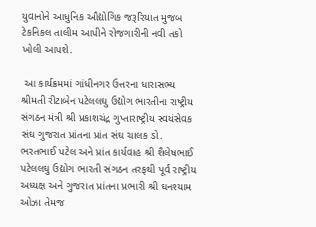યુવાનોને આધુનિક ઔદ્યોગિક જરૂરિયાત મુજબ ટેકનિકલ તાલીમ આપીને રોજગારીની નવી તકો ખોલી આપશે.

 આ કાર્યક્રમમાં ગાંધીનગર ઉત્તરના ધારાસભ્ય શ્રીમતી રીટાબેન પટેલલઘુ ઉદ્યોગ ભારતીના રાષ્ટ્રીય સંગઠન મંત્રી શ્રી પ્રકાશચંદ્ર ગુપ્તારાષ્ટ્રીય સ્વયંસેવક સંઘ ગુજરાત પ્રાંતના પ્રાંત સંઘ ચાલક ડો. ભરતભાઈ પટેલ અને પ્રાંત કાર્યવાહ શ્રી શૈલેષભાઈ પટેલલઘુ ઉદ્યોગ ભારતી સંગઠન તરફથી પૂર્વ રાષ્ટ્રીય અધ્યક્ષ અને ગુજરાત પ્રાંતના પ્રભારી શ્રી ઘનશ્યામ ઓઝા તેમજ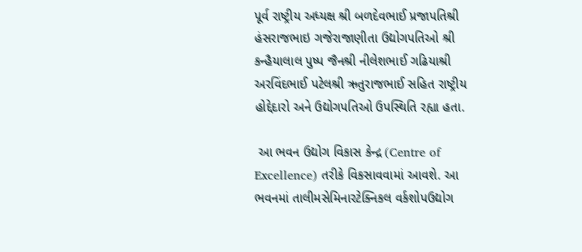પૂર્વ રાષ્ટ્રીય અધ્યક્ષ શ્રી બળદેવભાઈ પ્રજાપતિશ્રી હંસરાજભાઇ ગજેરાજાણીતા ઉદ્યોગપતિઓ શ્રી કન્હૈયાલાલ પુષ્પ જૈનશ્રી નીલેશભાઈ ગઢિયાશ્રી અરવિંદભાઈ પટેલશ્રી ઋતુરાજભાઈ સહિત રાષ્ટ્રીય હોદ્દેદારો અને ઉદ્યોગપતિઓ ઉપસ્થિતિ રહ્યા હતા.

 આ ભવન ઉદ્યોગ વિકાસ કેન્દ્ર (Centre of Excellence) તરીકે વિકસાવવામાં આવશે. આ ભવનમાં તાલીમસેમિનારટેક્નિકલ વર્કશોપઉદ્યોગ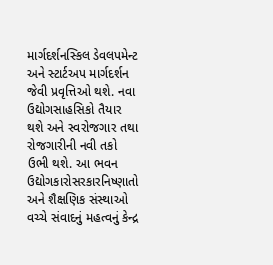માર્ગદર્શનસ્કિલ ડેવલપમેન્ટ અને સ્ટાર્ટઅપ માર્ગદર્શન જેવી પ્રવૃત્તિઓ થશે. નવા ઉદ્યોગસાહસિકો તૈયાર થશે અને સ્વરોજગાર તથા રોજગારીની નવી તકો ઉભી થશે. આ ભવન ઉદ્યોગકારોસરકારનિષ્ણાતો અને શૈક્ષણિક સંસ્થાઓ વચ્ચે સંવાદનું મહત્વનું કેન્દ્ર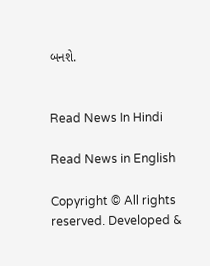બનશે.


Read News In Hindi

Read News in English

Copyright © All rights reserved. Developed &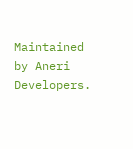Maintained by Aneri Developers.